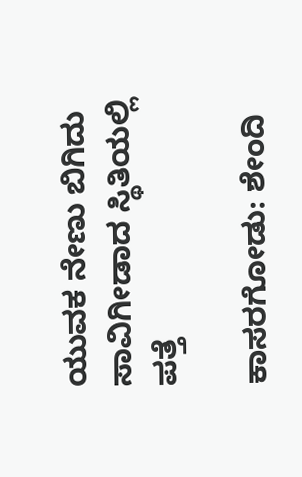ಯುವಕ ನೇಣು ಬಿಗಿದು ಸಾವಿಗೀಡಾದ ಸ್ಥಿತಿಯಲ್ಲಿ ಪತ್ತೆ

ಕಾಸರಗೋಡು: ಶೇಂದಿ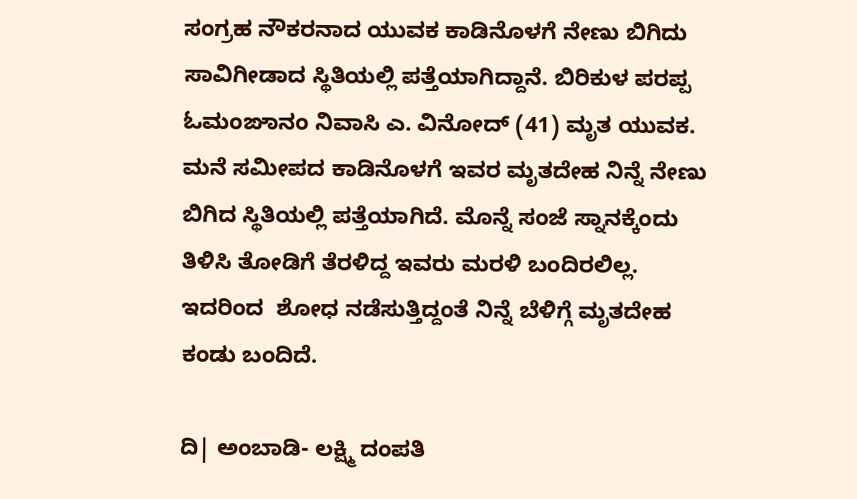ಸಂಗ್ರಹ ನೌಕರನಾದ ಯುವಕ ಕಾಡಿನೊಳಗೆ ನೇಣು ಬಿಗಿದು ಸಾವಿಗೀಡಾದ ಸ್ಥಿತಿಯಲ್ಲಿ ಪತ್ತೆಯಾಗಿದ್ದಾನೆ. ಬಿರಿಕುಳ ಪರಪ್ಪ ಓಮಂಙಾನಂ ನಿವಾಸಿ ಎ. ವಿನೋದ್ (41) ಮೃತ ಯುವಕ. ಮನೆ ಸಮೀಪದ ಕಾಡಿನೊಳಗೆ ಇವರ ಮೃತದೇಹ ನಿನ್ನೆ ನೇಣು ಬಿಗಿದ ಸ್ಥಿತಿಯಲ್ಲಿ ಪತ್ತೆಯಾಗಿದೆ. ಮೊನ್ನೆ ಸಂಜೆ ಸ್ನಾನಕ್ಕೆಂದು ತಿಳಿಸಿ ತೋಡಿಗೆ ತೆರಳಿದ್ದ ಇವರು ಮರಳಿ ಬಂದಿರಲಿಲ್ಲ. ಇದರಿಂದ  ಶೋಧ ನಡೆಸುತ್ತಿದ್ದಂತೆ ನಿನ್ನೆ ಬೆಳಿಗ್ಗೆ ಮೃತದೇಹ ಕಂಡು ಬಂದಿದೆ.

ದಿ| ಅಂಬಾಡಿ- ಲಕ್ಷ್ಮಿ ದಂಪತಿ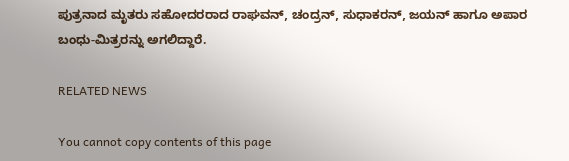ಪುತ್ರನಾದ ಮೃತರು ಸಹೋದರರಾದ ರಾಘವನ್, ಚಂದ್ರನ್, ಸುಧಾಕರನ್, ಜಯನ್ ಹಾಗೂ ಅಪಾರ ಬಂಧು-ಮಿತ್ರರನ್ನು ಅಗಲಿದ್ದಾರೆ.

RELATED NEWS

You cannot copy contents of this page